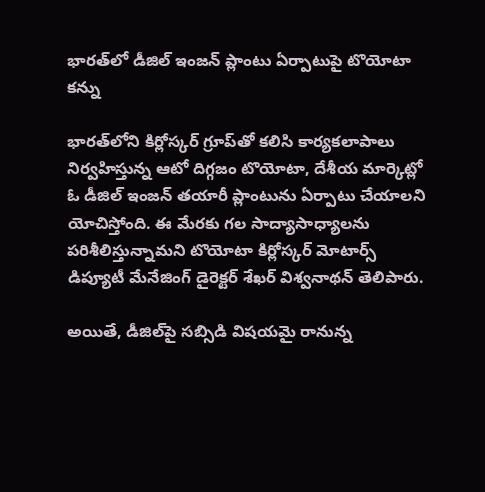భారత్‌లో డీజిల్ ఇంజన్ ప్లాంటు ఏర్పాటుపై టొయోటా కన్ను

భారత్‌లోని కిర్లోస్కర్ గ్రూప్‌తో కలిసి కార్యకలాపాలు నిర్వహిస్తున్న ఆటో దిగ్గజం టొయోటా, దేశీయ మార్కెట్లో ఓ డీజిల్ ఇంజన్ తయారీ ప్లాంటును ఏర్పాటు చేయాలని యోచిస్తోంది. ఈ మేరకు గల సాద్యాసాధ్యాలను పరిశీలిస్తున్నామని టొయోటా కిర్లోస్కర్ మోటార్స్ డిప్యూటీ మేనేజింగ్ డైరెక్టర్ శేఖర్ విశ్వనాథన్ తెలిపారు.

అయితే, డీజిల్‌పై సబ్సిడి విషయమై రానున్న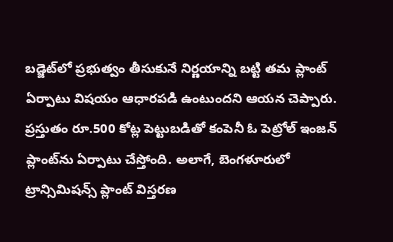బడ్జెట్‌లో ప్రభుత్వం తీసుకునే నిర్ణయాన్ని బట్టి తమ ప్లాంట్ ఏర్పాటు విషయం ఆధారపడి ఉంటుందని ఆయన చెప్పారు. ప్రస్తుతం రూ.500 కోట్ల పెట్టుబడితో కంపెనీ ఓ పెట్రోల్ ఇంజన్ ప్లాంట్‌ను ఏర్పాటు చేస్తోంది. అలాగే, బెంగళూరులో ట్రాన్సిమిషన్స్ ప్లాంట్‌ విస్తరణ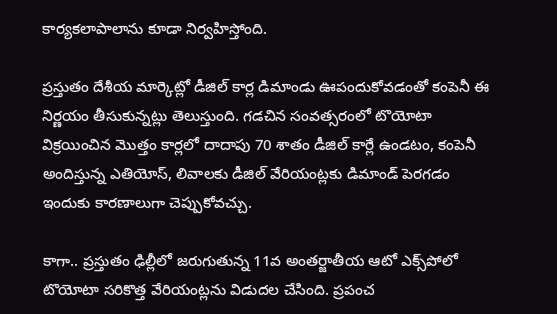కార్యకలాపాలాను కూడా నిర్వహిస్తోంది.

ప్రస్తుతం దేశీయ మార్కెట్లో డీజిల్ కార్ల డిమాండు ఊపందుకోవడంతో కంపెనీ ఈ నిర్ణయం తీసుకున్నట్లు తెలుస్తుంది. గడచిన సంవత్సరంలో టొయోటా విక్రయించిన మొత్తం కార్లలో దాదాపు 70 శాతం డీజిల్ కార్లే ఉండటం, కంపెనీ అందిస్తున్న ఎతియోస్, లివాలకు డీజిల్ వేరియంట్లకు డిమాండ్ పెరగడం ఇందుకు కారణాలుగా చెప్పుకోవచ్చు.

కాగా.. ప్రస్తుతం ఢిల్లీలో జరుగుతున్న 11వ అంతర్జాతీయ ఆటో ఎక్స్‌పోలో టొయోటా సరికొత్త వేరియంట్లను విడుదల చేసింది. ప్రపంచ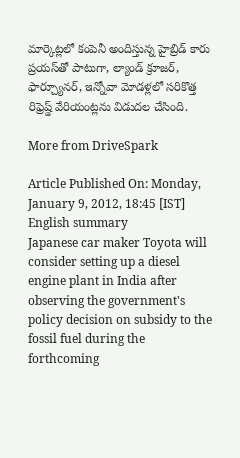మార్కెట్లలో కంపెనీ అందిస్తున్న హైబ్రిడ్ కారు ప్రయస్‌తో పాటుగా, ల్యాండ్ క్రూజర్, ఫార్చ్యూనర్, ఇన్నోవా మోడళ్లలో సరికొత్త రిఫ్రెష్డ్ వేరియంట్లను విడుదల చేసింది.

More from DriveSpark

Article Published On: Monday, January 9, 2012, 18:45 [IST]
English summary
Japanese car maker Toyota will consider setting up a diesel engine plant in India after observing the government's policy decision on subsidy to the fossil fuel during the forthcoming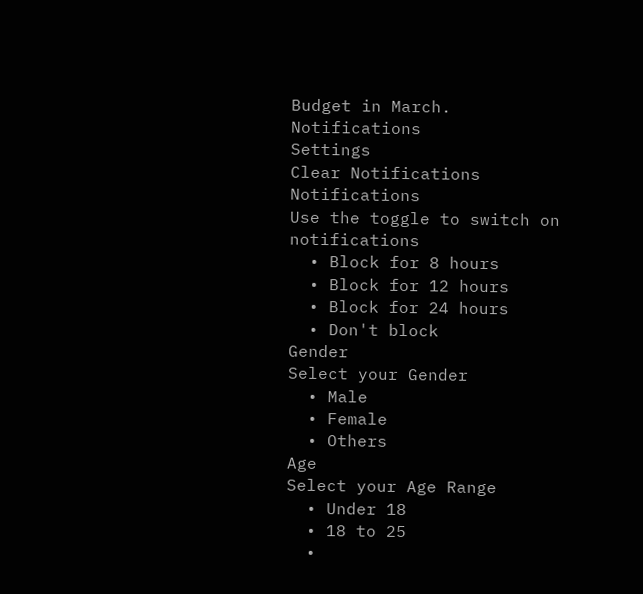Budget in March.
Notifications
Settings
Clear Notifications
Notifications
Use the toggle to switch on notifications
  • Block for 8 hours
  • Block for 12 hours
  • Block for 24 hours
  • Don't block
Gender
Select your Gender
  • Male
  • Female
  • Others
Age
Select your Age Range
  • Under 18
  • 18 to 25
  •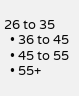26 to 35
  • 36 to 45
  • 45 to 55
  • 55+